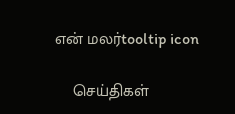என் மலர்tooltip icon

    செய்திகள்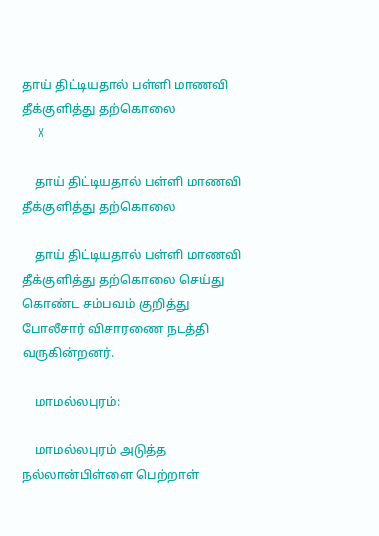தாய் திட்டியதால் பள்ளி மாணவி தீக்குளித்து தற்கொலை
    X

    தாய் திட்டியதால் பள்ளி மாணவி தீக்குளித்து தற்கொலை

    தாய் திட்டியதால் பள்ளி மாணவி தீக்குளித்து தற்கொலை செய்து கொண்ட சம்பவம் குறித்து போலீசார் விசாரணை நடத்தி வருகின்றனர்.

    மாமல்லபுரம்:

    மாமல்லபுரம் அடுத்த நல்லான்பிள்ளை பெற்றாள்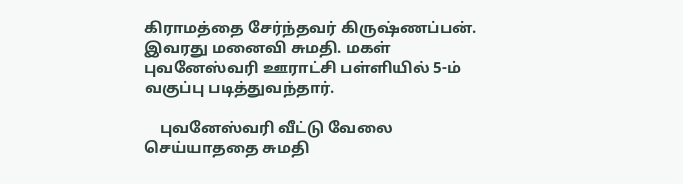கிராமத்தை சேர்ந்தவர் கிருஷ்ணப்பன். இவரது மனைவி சுமதி. மகள் புவனேஸ்வரி ஊராட்சி பள்ளியில் 5-ம் வகுப்பு படித்துவந்தார்.

    புவனேஸ்வரி வீட்டு வேலை செய்யாததை சுமதி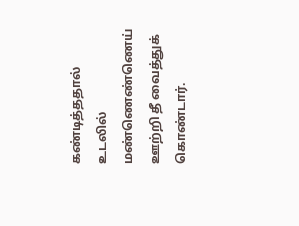கண்டித்ததால் உடலில் மண்ணெண்ணெய் ஊற்றி தீ வைத்துக் கொண்டார்.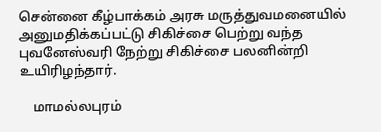சென்னை கீழ்பாக்கம் அரசு மருத்துவமனையில் அனுமதிக்கப்பட்டு சிகிச்சை பெற்று வந்த புவனேஸ்வரி நேற்று சிகிச்சை பலனின்றி உயிரிழந்தார்.

    மாமல்லபுரம்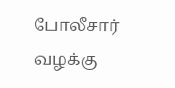போலீசார் வழக்கு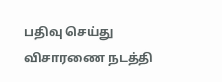பதிவு செய்து விசாரணை நடத்தி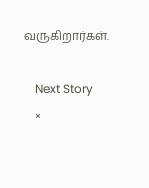வருகிறார்கள்.

    Next Story
    ×